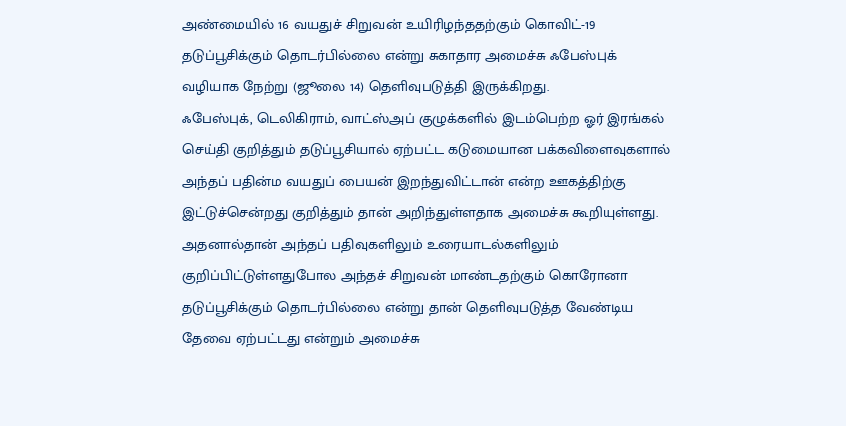அண்மையில் 16 வயதுச் சிறுவன் உயிரிழந்ததற்கும் கொவிட்-19 தடுப்பூசிக்கும் தொடர்பில்லை என்று சுகாதார அமைச்சு ஃபேஸ்புக் வழியாக நேற்று (ஜூலை 14) தெளிவுபடுத்தி இருக்கிறது.
ஃபேஸ்புக், டெலிகிராம், வாட்ஸ்அப் குழுக்களில் இடம்பெற்ற ஓர் இரங்கல் செய்தி குறித்தும் தடுப்பூசியால் ஏற்பட்ட கடுமையான பக்கவிளைவுகளால் அந்தப் பதின்ம வயதுப் பையன் இறந்துவிட்டான் என்ற ஊகத்திற்கு இட்டுச்சென்றது குறித்தும் தான் அறிந்துள்ளதாக அமைச்சு கூறியுள்ளது.
அதனால்தான் அந்தப் பதிவுகளிலும் உரையாடல்களிலும் குறிப்பிட்டுள்ளதுபோல அந்தச் சிறுவன் மாண்டதற்கும் கொரோனா தடுப்பூசிக்கும் தொடர்பில்லை என்று தான் தெளிவுபடுத்த வேண்டிய தேவை ஏற்பட்டது என்றும் அமைச்சு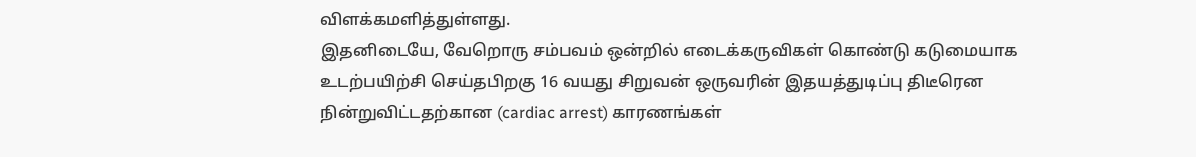விளக்கமளித்துள்ளது.
இதனிடையே, வேறொரு சம்பவம் ஒன்றில் எடைக்கருவிகள் கொண்டு கடுமையாக உடற்பயிற்சி செய்தபிறகு 16 வயது சிறுவன் ஒருவரின் இதயத்துடிப்பு திடீரென நின்றுவிட்டதற்கான (cardiac arrest) காரணங்கள்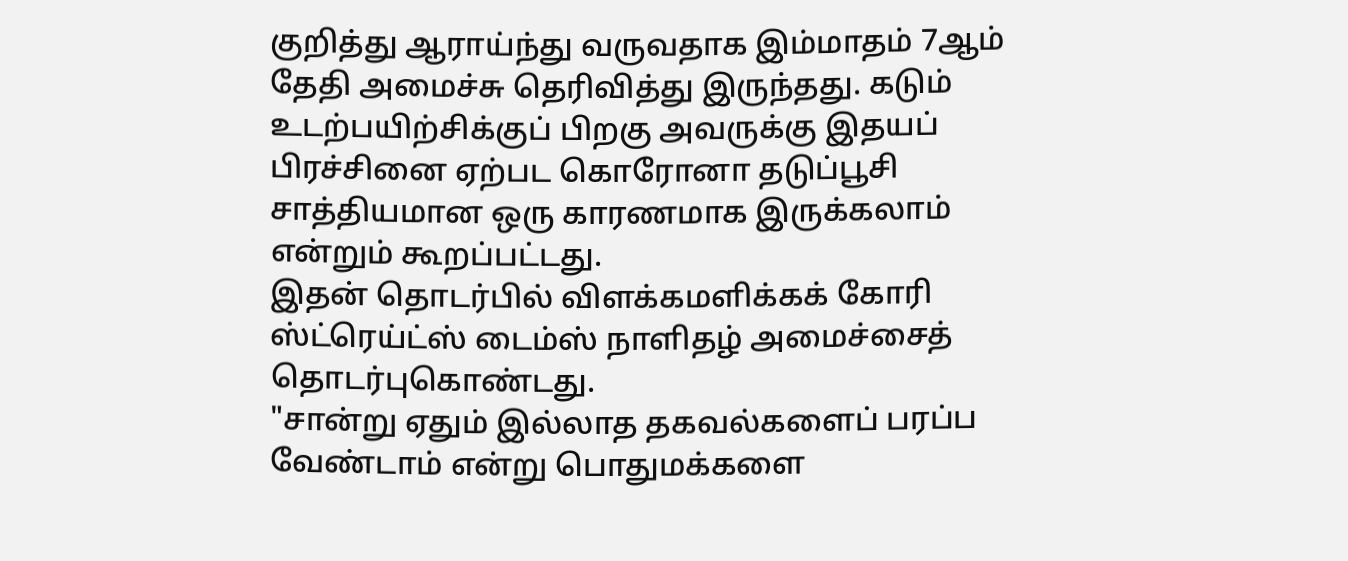குறித்து ஆராய்ந்து வருவதாக இம்மாதம் 7ஆம் தேதி அமைச்சு தெரிவித்து இருந்தது. கடும் உடற்பயிற்சிக்குப் பிறகு அவருக்கு இதயப் பிரச்சினை ஏற்பட கொரோனா தடுப்பூசி சாத்தியமான ஒரு காரணமாக இருக்கலாம் என்றும் கூறப்பட்டது.
இதன் தொடர்பில் விளக்கமளிக்கக் கோரி ஸ்ட்ரெய்ட்ஸ் டைம்ஸ் நாளிதழ் அமைச்சைத் தொடர்புகொண்டது.
"சான்று ஏதும் இல்லாத தகவல்களைப் பரப்ப வேண்டாம் என்று பொதுமக்களை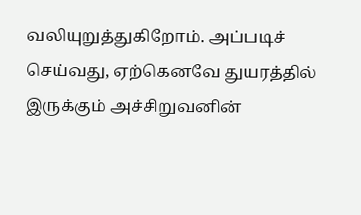வலியுறுத்துகிறோம். அப்படிச் செய்வது, ஏற்கெனவே துயரத்தில் இருக்கும் அச்சிறுவனின்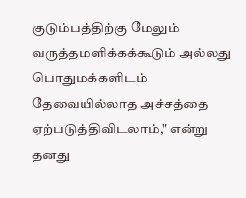குடும்பத்திற்கு மேலும் வருத்தமளிக்கக்கூடும் அல்லது பொதுமக்களிடம் தேவையில்லாத அச்சத்தை ஏற்படுத்திவிடலாம்," என்று தனது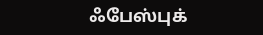ஃபேஸ்புக்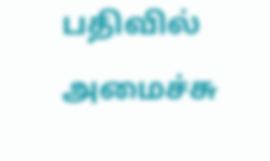பதிவில் அமைச்சு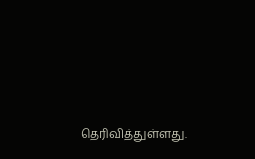தெரிவித்துள்ளது.